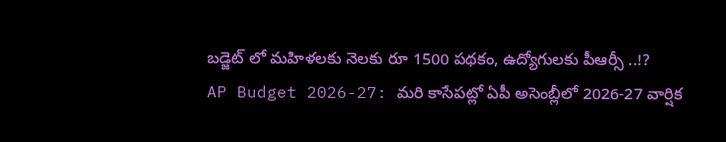బడ్జెట్ లో మహిళలకు నెలకు రూ 1500 పథకం, ఉద్యోగులకు పీఆర్సీ ..!?
AP Budget 2026-27: మరి కాసేపట్లో ఏపీ అసెంబ్లీలో 2026-27 వార్షిక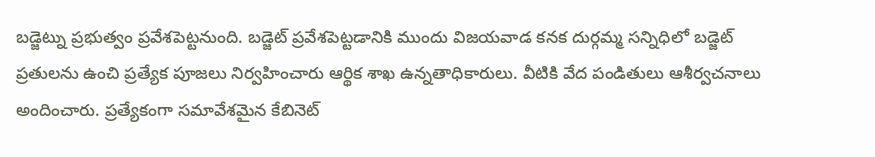బడ్జెట్ను ప్రభుత్వం ప్రవేశపెట్టనుంది. బడ్జెట్ ప్రవేశపెట్టడానికి ముందు విజయవాడ కనక దుర్గమ్మ సన్నిధిలో బడ్జెట్ ప్రతులను ఉంచి ప్రత్యేక పూజలు నిర్వహించారు ఆర్థిక శాఖ ఉన్నతాధికారులు. వీటికి వేద పండితులు ఆశీర్వచనాలు అందించారు. ప్రత్యేకంగా సమావేశమైన కేబినెట్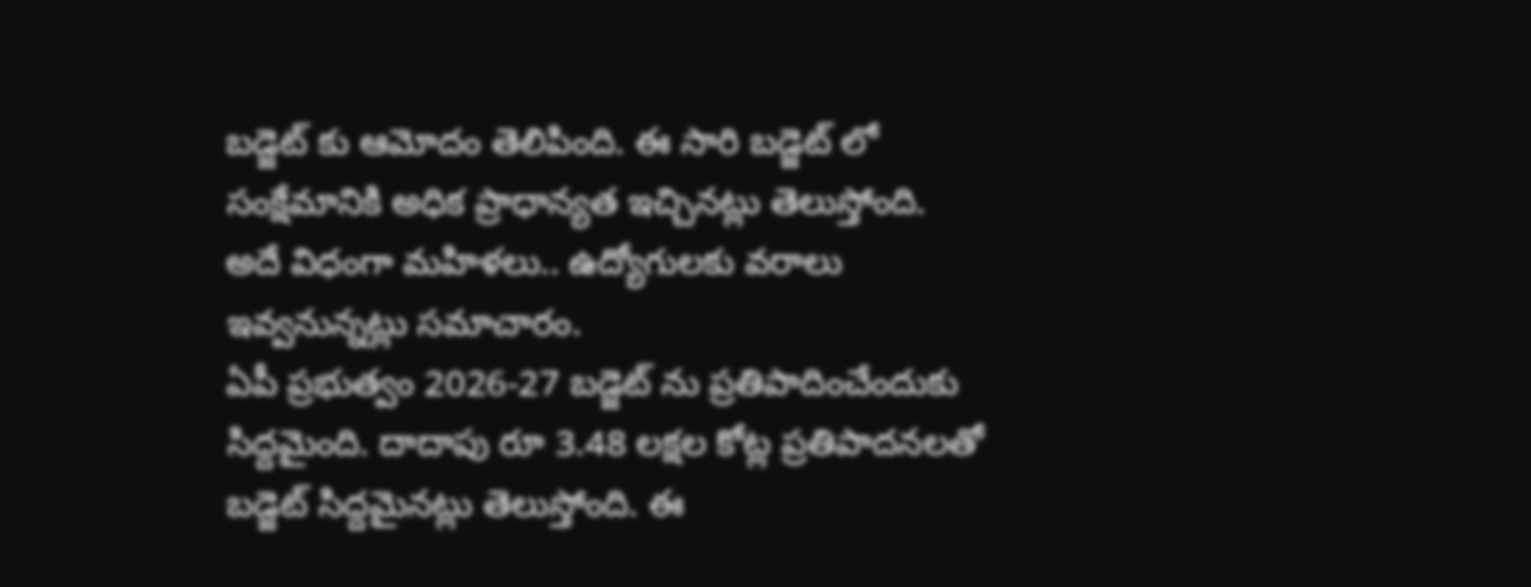బడ్జెట్ కు ఆమోదం తెలిపింది. ఈ సారి బడ్జెట్ లో సంక్షేమానికి అధిక ప్రాధాన్యత ఇచ్చినట్లు తెలుస్తోంది. అదే విధంగా మహిళలు.. ఉద్యోగులకు వరాలు ఇవ్వనున్నట్లు సమాచారం.
ఏపీ ప్రభుత్వం 2026-27 బడ్జెట్ ను ప్రతిపాదించేందుకు సిద్దమైంది. దాదాపు రూ 3.48 లక్షల కోట్ల ప్రతిపాదనలతో బడ్జెట్ సిద్దమైనట్లు తెలుస్తోంది. ఈ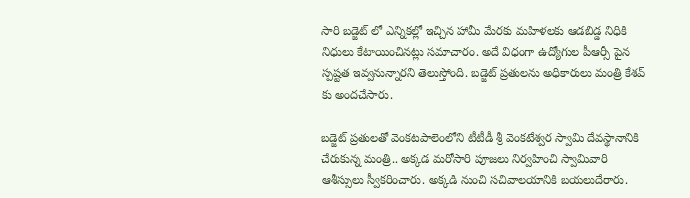సారి బడ్జెట్ లో ఎన్నికల్లో ఇచ్చిన హామీ మేరకు మహిళలకు ఆడబిడ్డ నిధికి నిధులు కేటాయించినట్లు సమాచారం. అదే విధంగా ఉద్యోగుల పీఆర్సీ పైన స్పష్టత ఇవ్వనున్నారని తెలుస్తోంది. బడ్జెట్ ప్రతులను అధికారులు మంత్రి కేశవ్ కు అందచేసారు.

బడ్జెట్ ప్రతులతో వెంకటపాలెంలోని టీటీడీ శ్రీ వెంకటేశ్వర స్వామి దేవస్థానానికి చేరుకున్న మంత్రి.. అక్కడ మరోసారి పూజలు నిర్వహించి స్వామివారి ఆశీస్సులు స్వీకరించారు. అక్కడి నుంచి సచివాలయానికి బయలుదేరారు.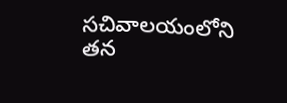సచివాలయంలోని తన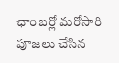ఛాంబర్లో మరోసారి పూజలు చేసిన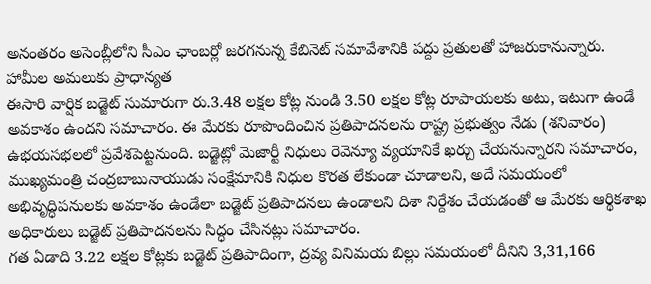అనంతరం అసెంబ్లీలోని సీఎం ఛాంబర్లో జరగనున్న కేబినెట్ సమావేశానికి పద్దు ప్రతులతో హాజరుకానున్నారు.
హామీల అమలుకు ప్రాధాన్యత
ఈసారి వార్షిక బడ్జెట్ సుమారుగా రు.3.48 లక్షల కోట్ల నుండి 3.50 లక్షల కోట్ల రూపాయలకు అటు, ఇటుగా ఉండే అవకాశం ఉందని సమాచారం. ఈ మేరకు రూపొందించిన ప్రతిపాదనలను రాష్ట్ర ప్రభుత్వం నేడు (శనివారం) ఉభయసభలలో ప్రవేశపెట్టనుంది. బడ్జెట్లో మెజార్టీ నిధులు రెవెన్యూ వ్యయానికే ఖర్చు చేయనున్నారని సమాచారం, ముఖ్యమంత్రి చంద్రబాబునాయుడు సంక్షేమానికి నిధుల కొరత లేకుండా చూడాలని, అదే సమయంలో అభివృద్ధిపనులకు అవకాశం ఉండేలా బడ్జెట్ ప్రతిపాదనలు ఉండాలని దిశా నిర్దేశం చేయడంతో ఆ మేరకు ఆర్థికశాఖ అధికారులు బడ్జెట్ ప్రతిపాదనలను సిద్ధం చేసినట్లు సమాచారం.
గత ఏడాది 3.22 లక్షల కోట్లకు బడ్జెట్ ప్రతిపాదింగా, ద్రవ్య వినిమయ బిల్లు సమయంలో దీనిని 3,31,166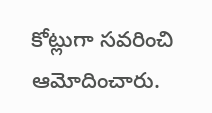కోట్లుగా సవరించి ఆమోదించారు.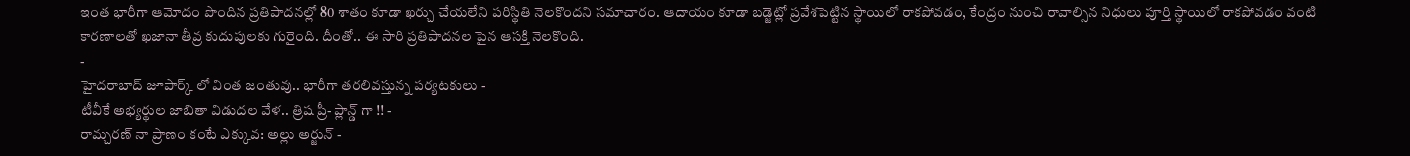ఇంత భారీగా ఆమోదం పొందిన ప్రతిపాదనల్లో 80 శాతం కూడా ఖర్చు చేయలేని పరిస్థితి నెలకొందని సమాచారం. ఆదాయం కూడా బడ్జెట్లో ప్రవేశపెట్టిన స్థాయిలో రాకపోవడం, కేంద్రం నుంచి రావాల్సిన నిధులు పూర్తి స్థాయిలో రాకపోవడం వంటి కారణాలతో ఖజానా తీవ్ర కుదుపులకు గురైంది. దీంతో.. ఈ సారి ప్రతిపాదనల పైన ఆసక్తి నెలకొంది.
-
హైదరాబాద్ జూపార్క్ లో వింత జంతువు.. భారీగా తరలివస్తున్న పర్యటకులు -
టీవీకే అభ్యర్థుల జాబితా విడుదల వేళ.. త్రిష ప్రీ- ప్లాన్డ్ గా !! -
రామ్చరణ్ నా ప్రాణం కంటే ఎక్కువ: అల్లు అర్జున్ -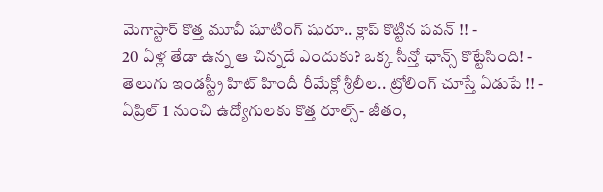మెగాస్టార్ కొత్త మూవీ షూటింగ్ షురూ.. క్లాప్ కొట్టిన పవన్ !! -
20 ఏళ్ల తేడా ఉన్న ఆ చిన్నదే ఎందుకు? ఒక్క సీన్తో ఛాన్స్ కొట్టేసింది! -
తెలుగు ఇండస్ట్రీ హిట్ హిందీ రీమేక్లో శ్రీలీల.. ట్రోలింగ్ చూస్తే ఏడుపే !! -
ఏప్రిల్ 1 నుంచి ఉద్యోగులకు కొత్త రూల్స్- జీతం,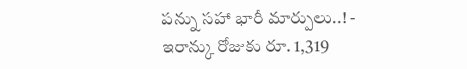పన్ను సహా భారీ మార్పులు..! -
ఇరాన్కు రోజుకు రూ. 1,319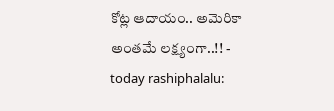కోట్ల ఆదాయం.. అమెరికా అంతమే లక్ష్యంగా..!! -
today rashiphalalu: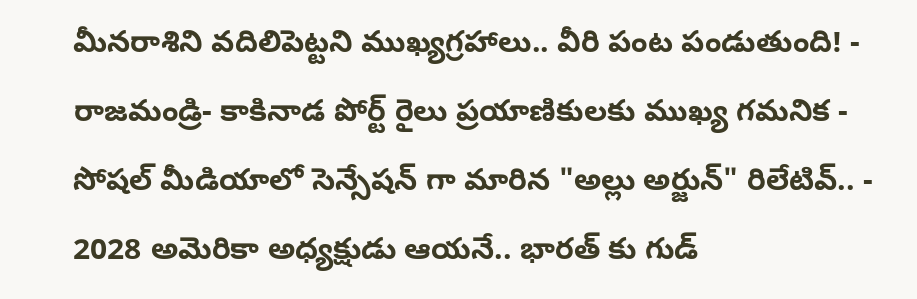మీనరాశిని వదిలిపెట్టని ముఖ్యగ్రహాలు.. వీరి పంట పండుతుంది! -
రాజమండ్రి- కాకినాడ పోర్ట్ రైలు ప్రయాణికులకు ముఖ్య గమనిక -
సోషల్ మీడియాలో సెన్సేషన్ గా మారిన "అల్లు అర్జున్" రిలేటివ్.. -
2028 అమెరికా అధ్యక్షుడు ఆయనే.. భారత్ కు గుడ్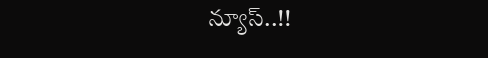న్యూస్..!!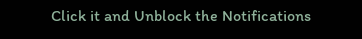Click it and Unblock the Notifications